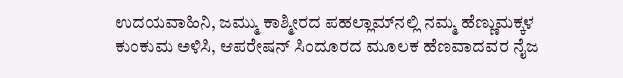ಉದಯವಾಹಿನಿ, ಜಮ್ಮು ಕಾಶ್ಮೀರದ ಪಹಲ್ಲಾಮ್‌ನಲ್ಲಿ ನಮ್ಮ ಹೆಣ್ಣುಮಕ್ಕಳ ಕುಂಕುಮ ಅಳಿಸಿ, ಆಪರೇಷನ್ ಸಿಂದೂರದ ಮೂಲಕ ಹೆಣವಾದವರ ನೈಜ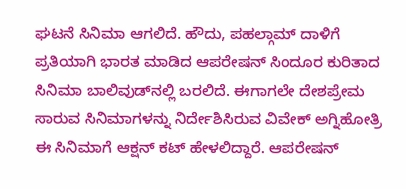ಘಟನೆ ಸಿನಿಮಾ ಆಗಲಿದೆ. ಹೌದು, ಪಹಲ್ಗಾಮ್ ದಾಳಿಗೆ ಪ್ರತಿಯಾಗಿ ಭಾರತ ಮಾಡಿದ ಆಪರೇಷನ್ ಸಿಂದೂರ ಕುರಿತಾದ ಸಿನಿಮಾ ಬಾಲಿವುಡ್‌ನಲ್ಲಿ ಬರಲಿದೆ. ಈಗಾಗಲೇ ದೇಶಪ್ರೇಮ ಸಾರುವ ಸಿನಿಮಾಗಳನ್ನು ನಿರ್ದೇಶಿಸಿರುವ ವಿವೇಕ್ ಅಗ್ನಿಹೋತ್ರಿ ಈ ಸಿನಿಮಾಗೆ ಆಕ್ಷನ್ ಕಟ್ ಹೇಳಲಿದ್ದಾರೆ. ಆಪರೇಷನ್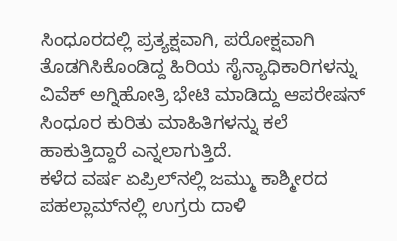ಸಿಂಧೂರದಲ್ಲಿ ಪ್ರತ್ಯಕ್ಷವಾಗಿ, ಪರೋಕ್ಷವಾಗಿ ತೊಡಗಿಸಿಕೊಂಡಿದ್ದ ಹಿರಿಯ ಸೈನ್ಯಾಧಿಕಾರಿಗಳನ್ನು ವಿವೆಕ್ ಅಗ್ನಿಹೋತ್ರಿ ಭೇಟಿ ಮಾಡಿದ್ದು ಆಪರೇಷನ್ ಸಿಂಧೂರ ಕುರಿತು ಮಾಹಿತಿಗಳನ್ನು ಕಲೆ ಹಾಕುತ್ತಿದ್ದಾರೆ ಎನ್ನಲಾಗುತ್ತಿದೆ.
ಕಳೆದ ವರ್ಷ ಏಪ್ರಿಲ್‌ನಲ್ಲಿ ಜಮ್ಮು ಕಾಶ್ಮೀರದ ಪಹಲ್ಲಾಮ್‌ನಲ್ಲಿ ಉಗ್ರರು ದಾಳಿ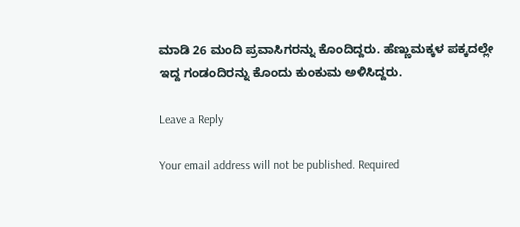ಮಾಡಿ 26 ಮಂದಿ ಪ್ರವಾಸಿಗರನ್ನು ಕೊಂದಿದ್ದರು. ಹೆಣ್ಣುಮಕ್ಕಳ ಪಕ್ಕದಲ್ಲೇ ಇದ್ದ ಗಂಡಂದಿರನ್ನು ಕೊಂದು ಕುಂಕುಮ ಅಳಿಸಿದ್ದರು.

Leave a Reply

Your email address will not be published. Required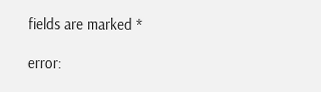fields are marked *

error: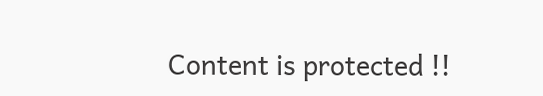Content is protected !!